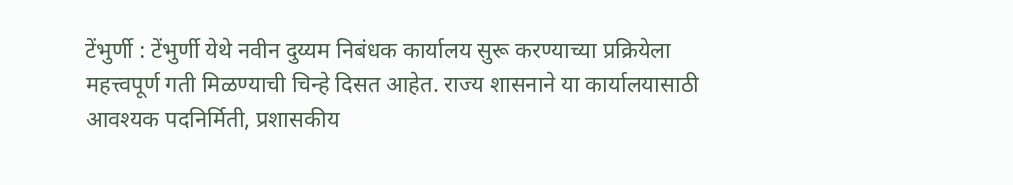टेंभुर्णी : टेंभुर्णी येथे नवीन दुय्यम निबंधक कार्यालय सुरू करण्याच्या प्रक्रियेला महत्त्वपूर्ण गती मिळण्याची चिन्हे दिसत आहेत. राज्य शासनाने या कार्यालयासाठी आवश्यक पदनिर्मिती, प्रशासकीय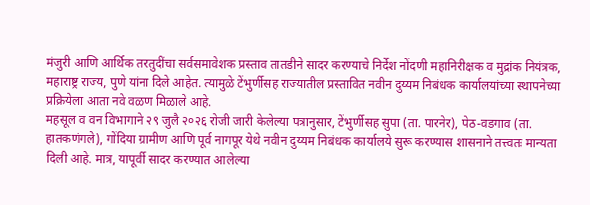मंजुरी आणि आर्थिक तरतुदींचा सर्वसमावेशक प्रस्ताव तातडीने सादर करण्याचे निर्देश नोंदणी महानिरीक्षक व मुद्रांक नियंत्रक, महाराष्ट्र राज्य, पुणे यांना दिले आहेत. त्यामुळे टेंभुर्णीसह राज्यातील प्रस्तावित नवीन दुय्यम निबंधक कार्यालयांच्या स्थापनेच्या प्रक्रियेला आता नवे वळण मिळाले आहे.
महसूल व वन विभागाने २९ जुलै २०२६ रोजी जारी केलेल्या पत्रानुसार, टेंभुर्णीसह सुपा (ता. पारनेर), पेठ-वडगाव (ता. हातकणंगले), गोंदिया ग्रामीण आणि पूर्व नागपूर येथे नवीन दुय्यम निबंधक कार्यालये सुरू करण्यास शासनाने तत्त्वतः मान्यता दिली आहे. मात्र, यापूर्वी सादर करण्यात आलेल्या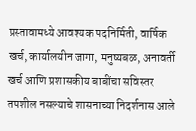प्रस्तावामध्ये आवश्यक पदनिर्मिती, वार्षिक खर्च, कार्यालयीन जागा, मनुष्यबळ, अनावर्ती खर्च आणि प्रशासकीय बाबींचा सविस्तर तपशील नसल्याचे शासनाच्या निदर्शनास आले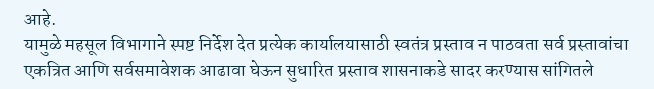आहे.
यामुळे महसूल विभागाने स्पष्ट निर्देश देत प्रत्येक कार्यालयासाठी स्वतंत्र प्रस्ताव न पाठवता सर्व प्रस्तावांचा एकत्रित आणि सर्वसमावेशक आढावा घेऊन सुधारित प्रस्ताव शासनाकडे सादर करण्यास सांगितले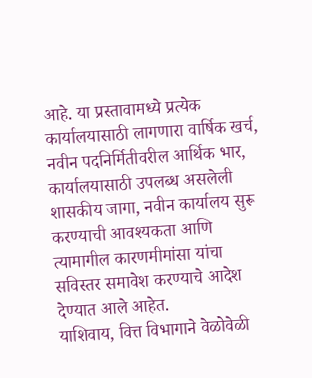आहे. या प्रस्तावामध्ये प्रत्येक कार्यालयासाठी लागणारा वार्षिक खर्च, नवीन पदनिर्मितीवरील आर्थिक भार, कार्यालयासाठी उपलब्ध असलेली शासकीय जागा, नवीन कार्यालय सुरू करण्याची आवश्यकता आणि त्यामागील कारणमीमांसा यांचा सविस्तर समावेश करण्याचे आदेश देण्यात आले आहेत.
याशिवाय, वित्त विभागाने वेळोवेळी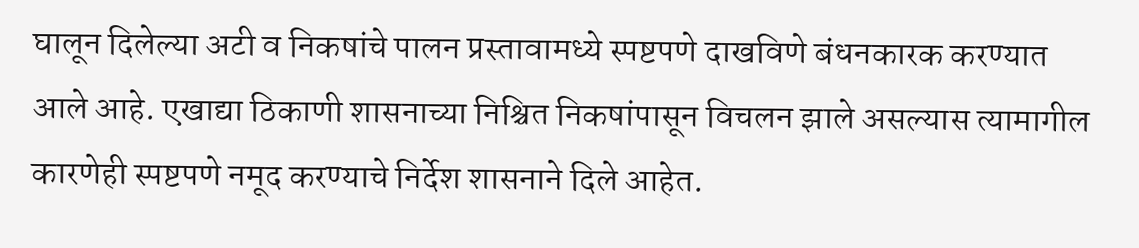घालून दिलेल्या अटी व निकषांचे पालन प्रस्तावामध्ये स्पष्टपणे दाखविणे बंधनकारक करण्यात आले आहे. एखाद्या ठिकाणी शासनाच्या निश्चित निकषांपासून विचलन झाले असल्यास त्यामागील कारणेही स्पष्टपणे नमूद करण्याचे निर्देश शासनाने दिले आहेत.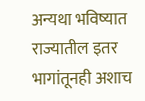अन्यथा भविष्यात राज्यातील इतर भागांतूनही अशाच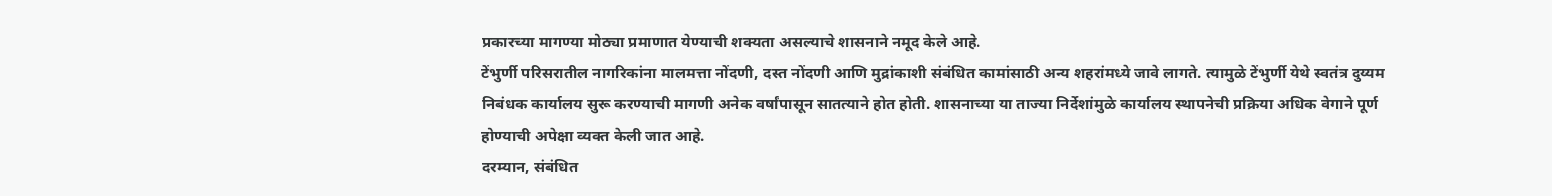प्रकारच्या मागण्या मोठ्या प्रमाणात येण्याची शक्यता असल्याचे शासनाने नमूद केले आहे.
टेंभुर्णी परिसरातील नागरिकांना मालमत्ता नोंदणी, दस्त नोंदणी आणि मुद्रांकाशी संबंधित कामांसाठी अन्य शहरांमध्ये जावे लागते. त्यामुळे टेंभुर्णी येथे स्वतंत्र दुय्यम निबंधक कार्यालय सुरू करण्याची मागणी अनेक वर्षांपासून सातत्याने होत होती. शासनाच्या या ताज्या निर्देशांमुळे कार्यालय स्थापनेची प्रक्रिया अधिक वेगाने पूर्ण होण्याची अपेक्षा व्यक्त केली जात आहे.
दरम्यान, संबंधित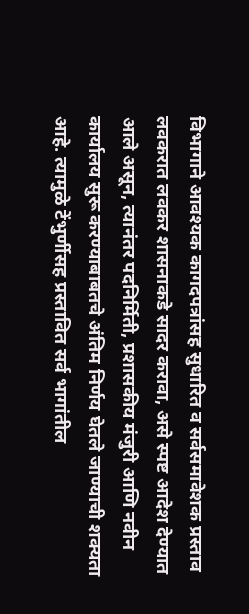विभागाने आवश्यक कागदपत्रांसह सुधारित व सर्वसमावेशक प्रस्ताव लवकरात लवकर शासनाकडे सादर करावा, असे स्पष्ट आदेश देण्यात आले असून, त्यानंतर पदनिर्मिती, प्रशासकीय मंजुरी आणि नवीन कार्यालय सुरू करण्याबाबतचे अंतिम निर्णय घेतले जाण्याची शक्यता आहे. त्यामुळे टेंभुर्णीसह प्रस्तावित सर्व भागांतील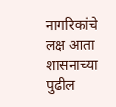नागरिकांचे लक्ष आता शासनाच्या पुढील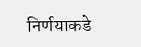निर्णयाकडे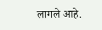लागले आहे.